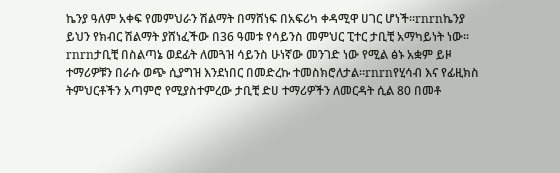ኬንያ ዓለም አቀፍ የመምህራን ሽልማት በማሸነፍ በአፍሪካ ቀዳሚዋ ሀገር ሆነች፡፡rnrnኬንያ ይህን የክብር ሽልማት ያሸነፈችው በ36 ዓመቱ የሳይንስ መምህር ፒተር ታቢቺ አማካይነት ነው፡፡rnrnታቢቺ በስልጣኔ ወደፊት ለመጓዝ ሳይንስ ሁነኛው መንገድ ነው የሚል ፅኑ አቋም ይዞ ተማሪዎቹን በራሱ ወጭ ሲያግዝ እንደነበር በመድረኩ ተመስክሮለታል፡፡rnrnየሂሳብ እና የፊዚክስ ትምህርቶችን አጣምሮ የሚያስተምረው ታቢቺ ድሀ ተማሪዎችን ለመርዳት ሲል 80 በመቶ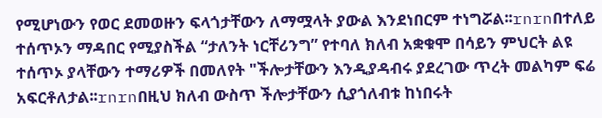የሚሆነውን የወር ደመወዙን ፍላጎታቸውን ለማሟላት ያውል እንደነበርም ተነግሯል፡፡rnrnበተለይ ተሰጥኦን ማዳበር የሚያስችል “ታለንት ነርቸሪንግ” የተባለ ክለብ አቋቁሞ በሳይን ምህርት ልዩ ተሰጥኦ ያላቸውን ተማሪዎች በመለየት "ችሎታቸውን እንዲያዳብሩ ያደረገው ጥረት መልካም ፍሬ አፍርቶለታል፡፡rnrnበዚህ ክለብ ውስጥ ችሎታቸውን ሲያጎለብቱ ከነበሩት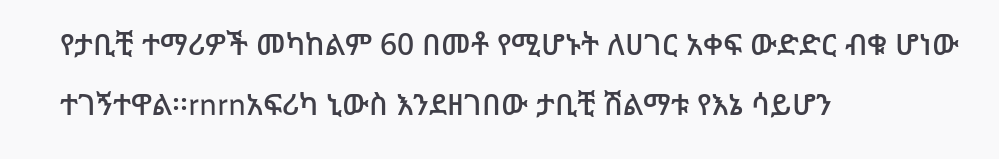የታቢቺ ተማሪዎች መካከልም 60 በመቶ የሚሆኑት ለሀገር አቀፍ ውድድር ብቁ ሆነው ተገኝተዋል፡፡rnrnአፍሪካ ኒውስ እንደዘገበው ታቢቺ ሽልማቱ የእኔ ሳይሆን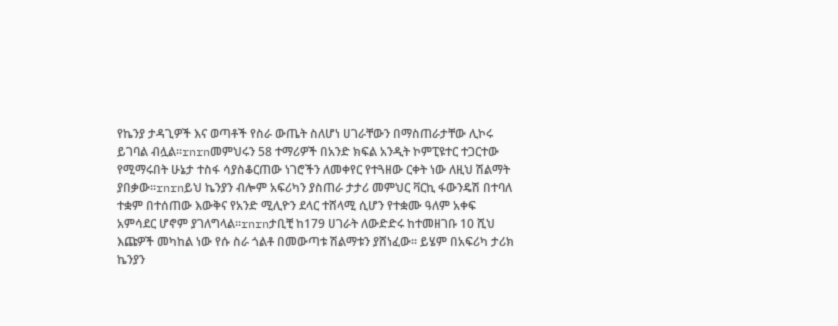የኬንያ ታዳጊዎች እና ወጣቶች የስራ ውጤት ስለሆነ ሀገራቸውን በማስጠራታቸው ሊኮሩ ይገባል ብሏል፡፡rnrnመምህሩን 58 ተማሪዎች በአንድ ክፍል አንዲት ኮምፒዩተር ተጋርተው የሚማሩበት ሁኔታ ተስፋ ሳያስቆርጠው ነገሮችን ለመቀየር የተጓዘው ርቀት ነው ለዚህ ሽልማት ያበቃው፡፡rnrnይህ ኬንያን ብሎም አፍሪካን ያስጠራ ታታሪ መምህር ቫርኪ ፋውንዴሽ በተባለ ተቋም በተሰጠው እውቅና የአንድ ሚሊዮን ደላር ተሸላሚ ሲሆን የተቋሙ ዓለም አቀፍ አምሳደር ሆኖም ያገለግላል፡፡rnrnታቢቺ ከ179 ሀገራት ለውድድሩ ከተመዘገቡ 10 ሺህ እጩዎች መካከል ነው የሱ ስራ ጎልቶ በመውጣቱ ሽልማቱን ያሸነፈው፡፡ ይሄም በአፍሪካ ታሪክ ኬንያን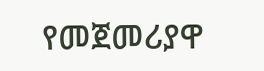የመጀመሪያዋ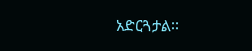አድርጓታል፡፡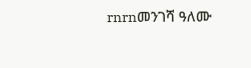rnrnመንገሻ ዓለሙ